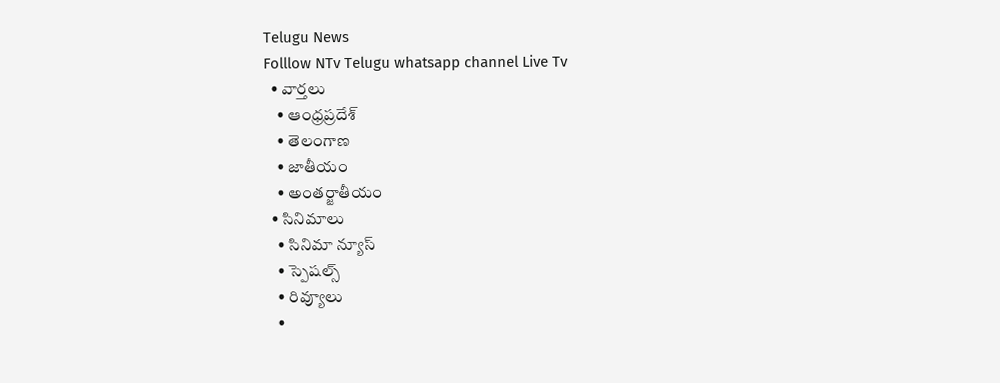Telugu News
Folllow NTv Telugu whatsapp channel Live Tv
  • వార్తలు
    • ఆంధ్రప్రదేశ్
    • తెలంగాణ
    • జాతీయం
    • అంతర్జాతీయం
  • సినిమాలు
    • సినిమా న్యూస్
    • స్పెషల్స్
    • రివ్యూలు
    •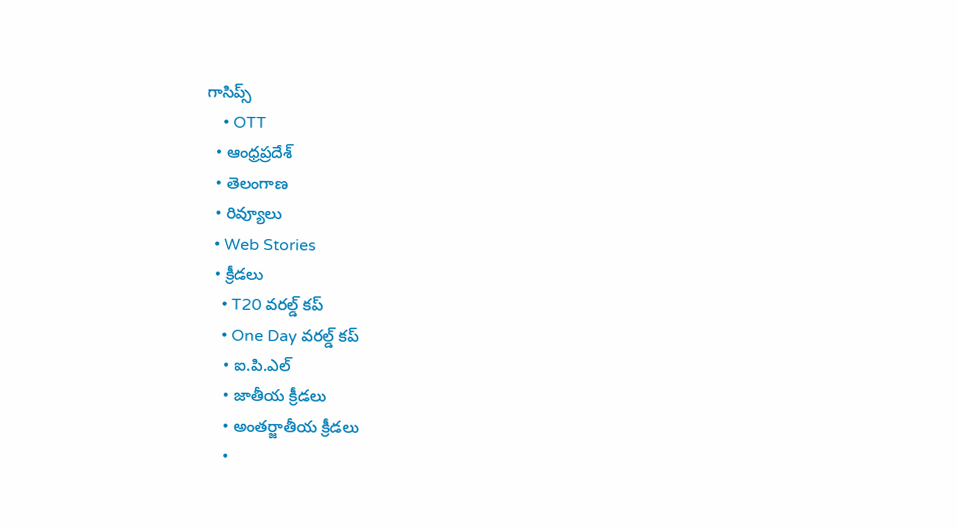గాసిప్స్
    • OTT
  • ఆంధ్రప్రదేశ్
  • తెలంగాణ
  • రివ్యూలు
  • Web Stories
  • క్రీడలు
    • T20 వరల్డ్ కప్
    • One Day వరల్డ్ కప్
    • ఐ.పి.ఎల్
    • జాతీయ క్రీడలు
    • అంతర్జాతీయ క్రీడలు
    •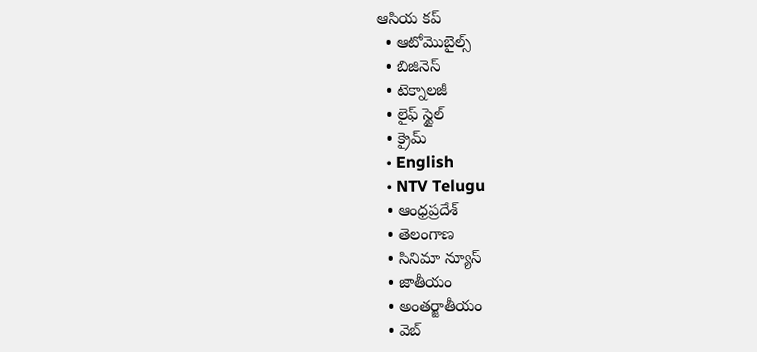ఆసియ కప్
  • ఆటోమొబైల్స్
  • బిజినెస్‌
  • టెక్నాలజీ
  • లైఫ్ స్టైల్
  • క్రైమ్
  • English
  • NTV Telugu
  • ఆంధ్రప్రదేశ్
  • తెలంగాణ
  • సినిమా న్యూస్
  • జాతీయం
  • అంతర్జాతీయం
  • వెబ్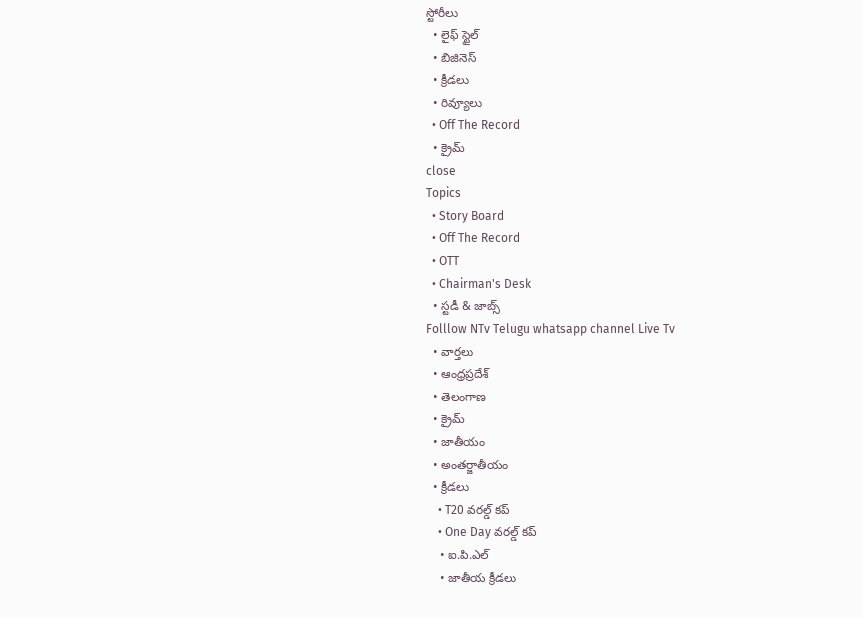స్టోరీలు
  • లైఫ్ స్టైల్
  • బిజినెస్‌
  • క్రీడలు
  • రివ్యూలు
  • Off The Record
  • క్రైమ్
close
Topics
  • Story Board
  • Off The Record
  • OTT
  • Chairman's Desk
  • స్టడీ & జాబ్స్
Folllow NTv Telugu whatsapp channel Live Tv
  • వార్తలు
  • ఆంధ్రప్రదేశ్
  • తెలంగాణ
  • క్రైమ్
  • జాతీయం
  • అంతర్జాతీయం
  • క్రీడలు
    • T20 వరల్డ్ కప్
    • One Day వరల్డ్ కప్
    • ఐ.పి.ఎల్
    • జాతీయ క్రీడలు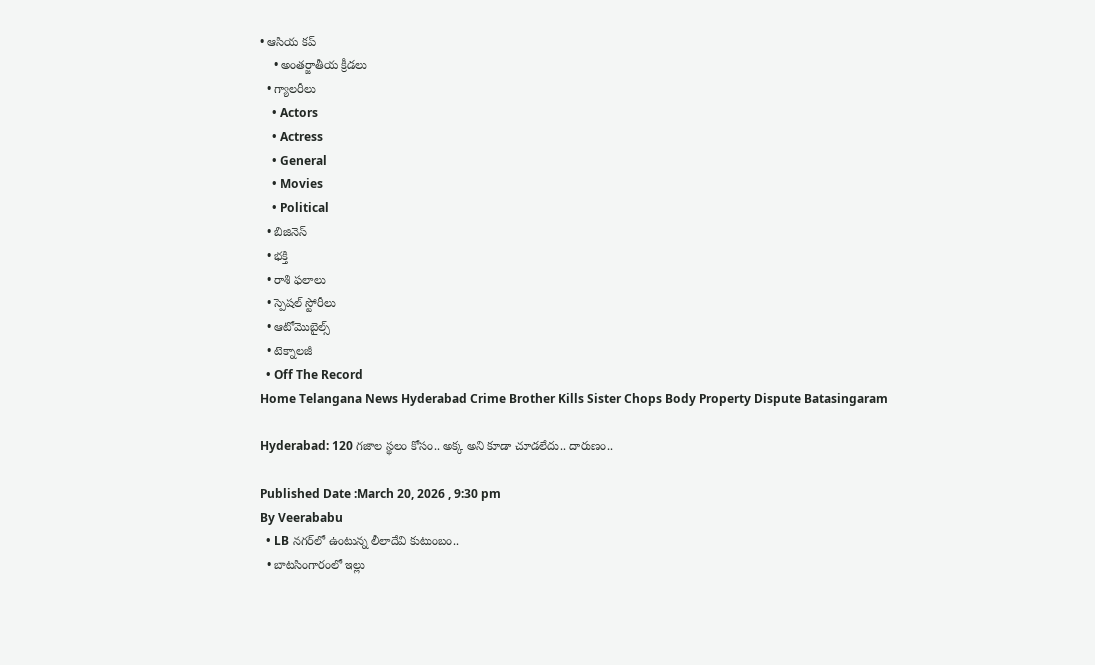• ఆసియ కప్
    • అంతర్జాతీయ క్రీడలు
  • గ్యాలరీలు
    • Actors
    • Actress
    • General
    • Movies
    • Political
  • బిజినెస్‌
  • భక్తి
  • రాశి ఫలాలు
  • స్పెషల్‌ స్టోరీలు
  • ఆటోమొబైల్స్
  • టెక్నాలజీ
  • Off The Record
Home Telangana News Hyderabad Crime Brother Kills Sister Chops Body Property Dispute Batasingaram

Hyderabad: 120 గజాల స్థలం కోసం.. అక్క అని కూడా చూడలేదు.. దారుణం..

Published Date :March 20, 2026 , 9:30 pm
By Veerababu
  • LB నగర్‌లో ఉంటున్న లీలాదేవి కుటుంబం..
  • బాటసింగారంలో ఇల్లు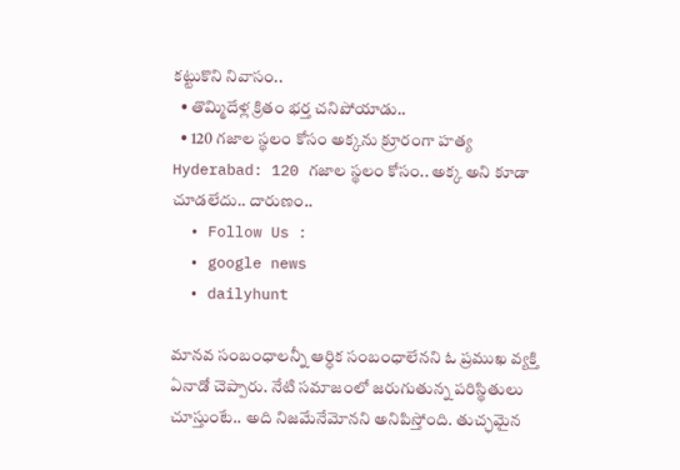కట్టుకొని నివాసం..
  • తొమ్మిదేళ్ల క్రితం భర్త చనిపోయాడు..
  • 120 గజాల స్థలం కోసం అక్కను క్రూరంగా హత్య
Hyderabad: 120 గజాల స్థలం కోసం.. అక్క అని కూడా చూడలేదు.. దారుణం..
  • Follow Us :
  • google news
  • dailyhunt

మానవ సంబంధాలన్నీ ఆర్ధిక సంబంధాలేనని ఓ ప్రముఖ వ్యక్తి ఏనాడో చెప్పారు. నేటి సమాజంలో జరుగుతున్న పరిస్థితులు చూస్తుంటే.. అది నిజమేనేమోనని అనిపిస్తోంది. తుచ్ఛమైన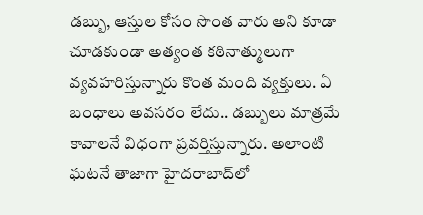డబ్బు, ఆస్తుల కోసం సొంత వారు అని కూడా చూడకుండా అత్యంత కఠినాత్ములుగా వ్యవహరిస్తున్నారు కొంత మంది వ్యక్తులు. ఏ బంధాలు అవసరం లేదు.. డబ్బులు మాత్రమే కావాలనే విధంగా ప్రవర్తిస్తున్నారు. అలాంటి ఘటనే తాజాగా హైదరాబాద్‌లో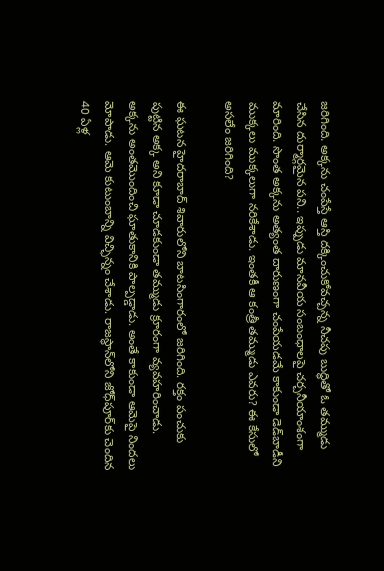జరిగింది. అక్కను చంపేస్తే ఆస్తి దక్కించుకోవచ్చన్న నీచపు బుద్ధితో ఓ తమ్ముడు చేసిన దుర్మార్గమైన పని.. ఇప్పుడు మానవీయ సంబంధాలపై చర్చనీయాంశంగా మారింది. సొంత అక్కను అత్యంత దారుణంగా చంపేయడమే కాకుండా డెడ్‌బాడీని ముక్కలు ముక్కలుగా నరికేశాడు. ఇంతకీ ఆ కంత్రీ తమ్ముడు ఎవరు? ఈ కేసులో అసలేం జరిగింది?

ఈ ఘటన హైదరాబాద్‌ శివారులోని బాటసింగారంలో జరిగింది. రక్తం పంచుకు పుట్టిన అక్క అని కూడా చూడకుండా తమ్ముడు క్రూరంగా వ్యవహరించాడు. అక్కను అంతమొందించి ఘాతుకానికి పాల్పడ్డాడు. అంతే కాకుండా ఆమెపై నిందలు మోపాడు. ఆమె కుటుంబాన్ని విచ్ఛిన్నం చేశాడు. రాజస్థాన్‌లోని జోధ్‌పూర్‌కు చెందిన 40 ఏళ్ల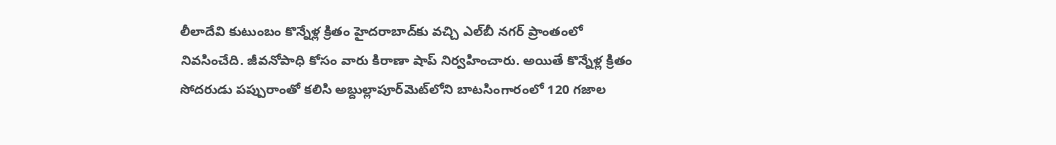లీలాదేవి కుటుంబం కొన్నేళ్ల క్రితం హైదరాబాద్‌కు వచ్చి ఎల్‌బీ నగర్ ప్రాంతంలో నివసించేది. జీవనోపాధి కోసం వారు కిరాణా షాప్ నిర్వహించారు. అయితే కొన్నేళ్ల క్రితం సోదరుడు పప్పురాంతో కలిసి అబ్దుల్లాపూర్‌మెట్‌లోని బాటసింగారంలో 120 గజాల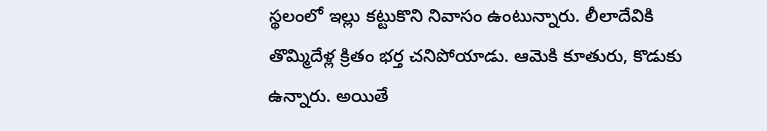స్థలంలో ఇల్లు కట్టుకొని నివాసం ఉంటున్నారు. లీలాదేవికి తొమ్మిదేళ్ల క్రితం భర్త చనిపోయాడు. ఆమెకి కూతురు, కొడుకు ఉన్నారు. అయితే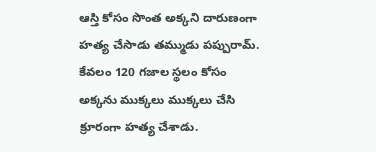ఆస్తి కోసం సొంత అక్కని దారుణంగా హత్య చేసాడు తమ్ముడు పప్పురామ్. కేవలం 120 గజాల స్థలం కోసం అక్కను ముక్కలు ముక్కలు చేసి క్రూరంగా హత్య చేశాడు.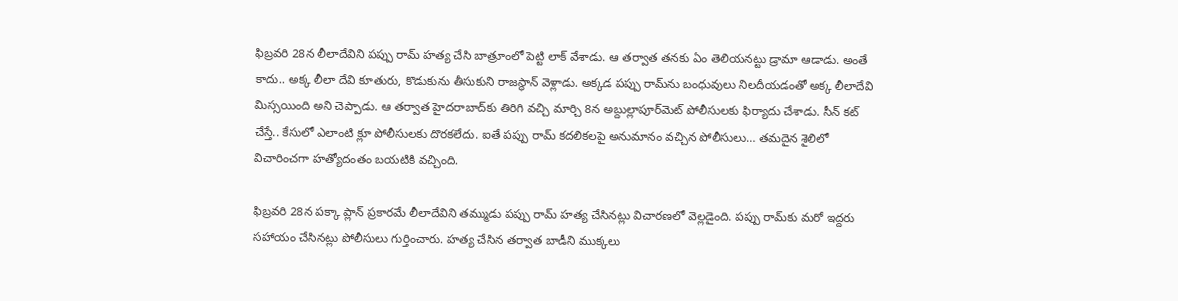ఫిబ్రవరి 28న లీలాదేవిని పప్పు రామ్ హత్య చేసి బాత్రూంలో పెట్టి లాక్ వేశాడు. ఆ తర్వాత తనకు ఏం తెలియనట్టు డ్రామా ఆడాడు. అంతే కాదు.. అక్క లీలా దేవి కూతురు, కొడుకును తీసుకుని రాజస్థాన్ వెళ్లాడు. అక్కడ పప్పు రామ్‌ను బంధువులు నిలదీయడంతో అక్క లీలాదేవి మిస్సయింది అని చెప్పాడు. ఆ తర్వాత హైదరాబాద్‌కు తిరిగి వచ్చి మార్చి 8న అబ్దుల్లాపూర్‌మెట్‌ పోలీసులకు ఫిర్యాదు చేశాడు. సీన్ కట్ చేస్తే.. కేసులో ఎలాంటి క్లూ పోలీసులకు దొరకలేదు. ఐతే పప్పు రామ్ కదలికలపై అనుమానం వచ్చిన పోలీసులు… తమదైన శైలిలో విచారించగా హత్యోదంతం బయటికి వచ్చింది.

ఫిబ్రవరి 28న పక్కా ప్లాన్ ప్రకారమే లీలాదేవిని తమ్ముడు పప్పు రామ్ హత్య చేసినట్లు విచారణలో వెల్లడైంది. పప్పు రామ్‌కు మరో ఇద్దరు సహాయం చేసినట్లు పోలీసులు గుర్తించారు. హత్య చేసిన తర్వాత బాడీని ముక్కలు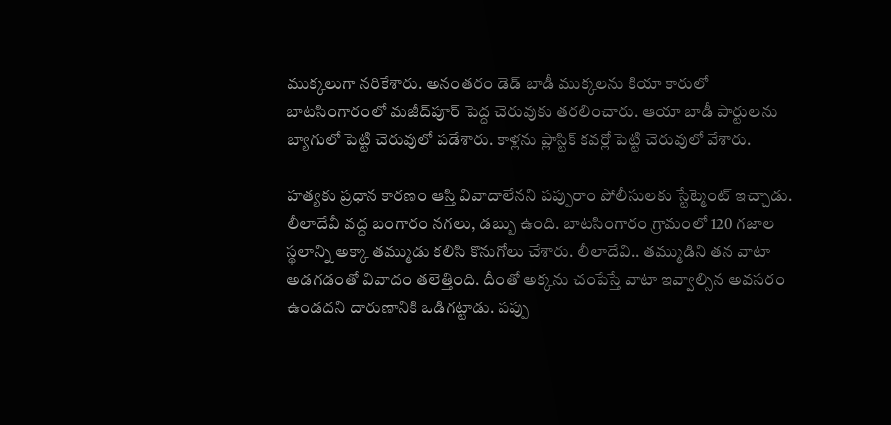ముక్కలుగా నరికేశారు. అనంతరం డెడ్ బాడీ ముక్కలను కియా కారులో బాటసింగారంలో మజీద్‌పూర్ పెద్ద చెరువుకు తరలించారు. ఆయా బాడీ పార్టులను బ్యాగులో పెట్టి చెరువులో పడేశారు. కాళ్లను ప్లాస్టిక్ కవర్లో పెట్టి చెరువులో వేశారు.

హత్యకు ప్రధాన కారణం ఆస్తి వివాదాలేనని పప్పురాం పోలీసులకు స్టేట్మెంట్ ఇచ్చాడు. లీలాదేవీ వద్ద బంగారం నగలు, డబ్బు ఉంది. బాటసింగారం గ్రామంలో 120 గజాల స్థలాన్ని అక్కా తమ్ముడు కలిసి కొనుగోలు చేశారు. లీలాదేవి.. తమ్ముడిని తన వాటా అడగడంతో వివాదం తలెత్తింది. దీంతో అక్కను చంపేస్తే వాటా ఇవ్వాల్సిన అవసరం ఉండదని దారుణానికి ఒడిగట్టాడు. పప్పు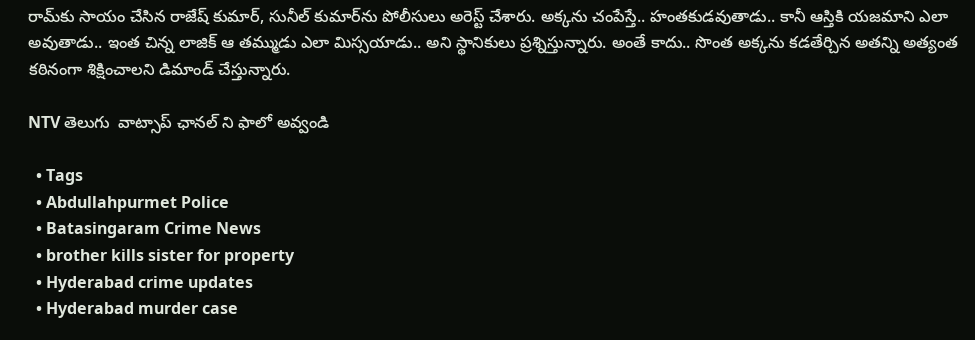రామ్‌కు సాయం చేసిన రాజేష్ కుమార్, సునీల్ కుమార్‌ను పోలీసులు అరెస్ట్ చేశారు. అక్కను చంపేస్తే.. హంతకుడవుతాడు.. కానీ ఆస్తికి యజమాని ఎలా అవుతాడు.. ఇంత చిన్న లాజిక్ ఆ తమ్ముడు ఎలా మిస్సయాడు.. అని స్థానికులు ప్రశ్నిస్తున్నారు. అంతే కాదు.. సొంత అక్కను కడతేర్చిన అతన్ని అత్యంత కఠినంగా శిక్షించాలని డిమాండ్ చేస్తున్నారు.

NTV తెలుగు  వాట్సాప్ ఛానల్ ని ఫాలో అవ్వండి

  • Tags
  • Abdullahpurmet Police
  • Batasingaram Crime News
  • brother kills sister for property
  • Hyderabad crime updates
  • Hyderabad murder case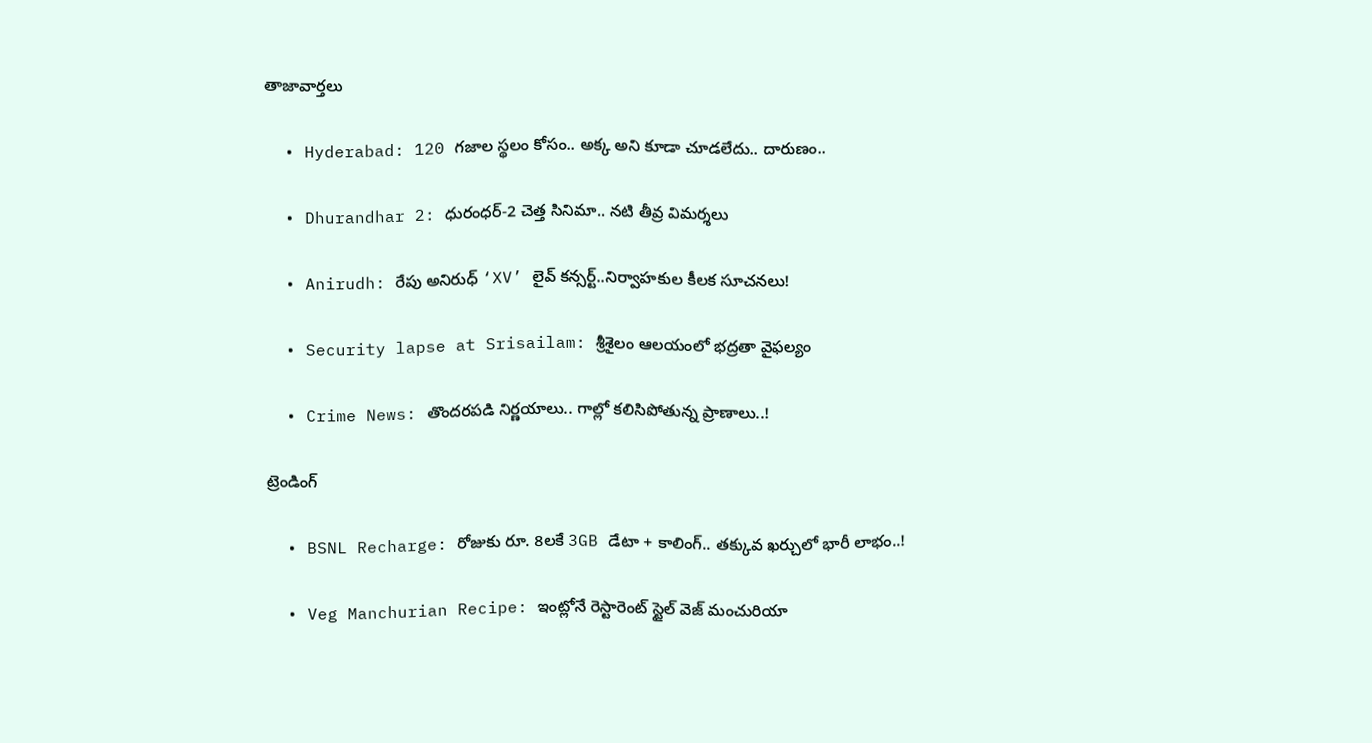తాజావార్తలు

  • Hyderabad: 120 గజాల స్థలం కోసం.. అక్క అని కూడా చూడలేదు.. దారుణం..

  • Dhurandhar 2: ధురంధర్-2 చెత్త సినిమా.. నటి తీవ్ర విమర్శలు

  • Anirudh: రేపు అనిరుధ్ ‘XV’ లైవ్ కన్సర్ట్..నిర్వాహకుల కీలక సూచనలు!

  • Security lapse at Srisailam: శ్రీశైలం ఆలయంలో భద్రతా వైఫల్యం

  • Crime News: తొందరపడి నిర్ణయాలు.. గాల్లో కలిసిపోతున్న ప్రాణాలు..!

ట్రెండింగ్‌

  • BSNL Recharge: రోజుకు రూ. 8లకే 3GB డేటా + కాలింగ్.. తక్కువ ఖర్చులో భారీ లాభం..!

  • Veg Manchurian Recipe: ఇంట్లోనే రెస్టారెంట్ స్టైల్ వెజ్ మంచురియా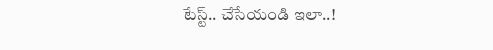టేస్ట్.. చేసేయండి ఇలా..!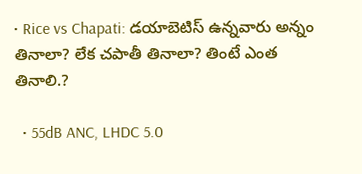• Rice vs Chapati: డయాబెటిస్ ఉన్నవారు అన్నం తినాలా? లేక చపాతీ తినాలా? తింటే ఎంత తినాలి.?

  • 55dB ANC, LHDC 5.0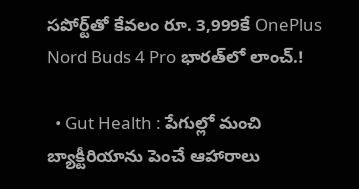సపోర్ట్‌తో కేవలం రూ. 3,999కే OnePlus Nord Buds 4 Pro భారత్‌లో లాంచ్.!

  • Gut Health : పేగుల్లో మంచి బ్యాక్టీరియాను పెంచే ఆహారాలు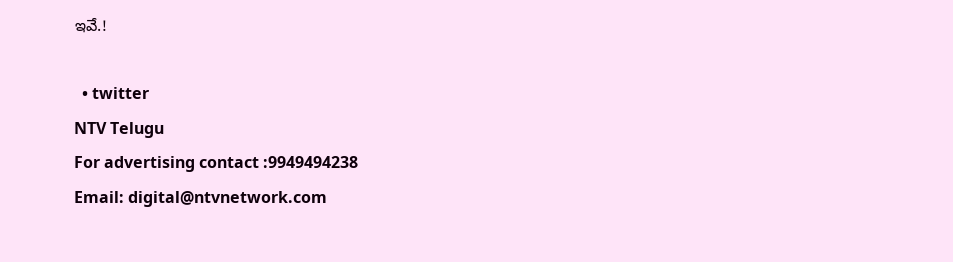ఇవే.!

  • twitter
NTV Telugu
For advertising contact :9949494238
Email: digital@ntvnetwork.com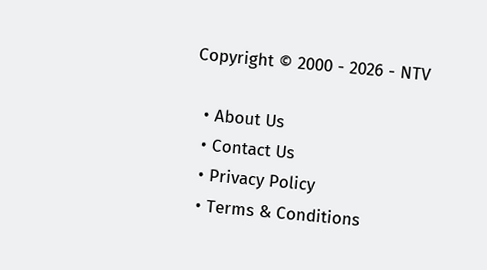Copyright © 2000 - 2026 - NTV

  • About Us
  • Contact Us
  • Privacy Policy
  • Terms & Conditions